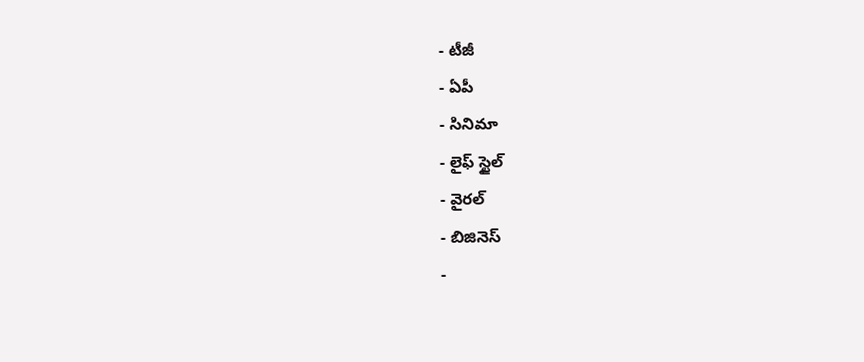- టీజీ
- ఏపీ
- సినిమా
- లైఫ్ స్టైల్
- వైరల్
- బిజినెస్
-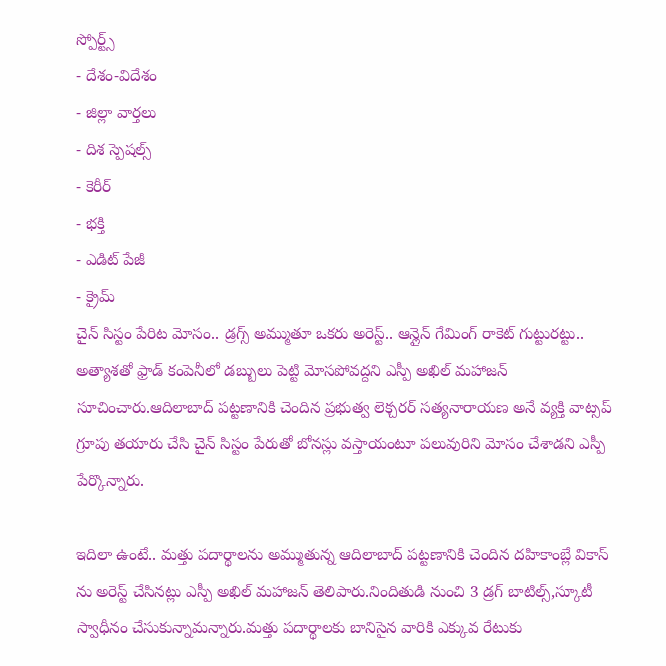స్పోర్ట్స్
- దేశం-విదేశం
- జిల్లా వార్తలు
- దిశ స్పెషల్స్
- కెరీర్
- భక్తి
- ఎడిట్ పేజీ
- క్రైమ్
చైన్ సిస్టం పేరిట మోసం.. డ్రగ్స్ అమ్ముతూ ఒకరు అరెస్ట్.. ఆన్లైన్ గేమింగ్ రాకెట్ గుట్టురట్టు..
అత్యాశతో ఫ్రాడ్ కంపెనీలో డబ్బులు పెట్టి మోసపోవద్దని ఎస్పీ అఖిల్ మహాజన్ సూచించారు.ఆదిలాబాద్ పట్టణానికి చెందిన ప్రభుత్వ లెక్చరర్ సత్యనారాయణ అనే వ్యక్తి వాట్సప్ గ్రూపు తయారు చేసి చైన్ సిస్టం పేరుతో బోనస్లు వస్తాయంటూ పలువురిని మోసం చేశాడని ఎస్పీ పేర్కొన్నారు.

ఇదిలా ఉంటే.. మత్తు పదార్థాలను అమ్ముతున్న ఆదిలాబాద్ పట్టణానికి చెందిన దహికాంబ్లే వికాస్ ను అరెస్ట్ చేసినట్లు ఎస్పీ అఖిల్ మహాజన్ తెలిపారు.నిందితుడి నుంచి 3 డ్రగ్ బాటిల్స్,స్కూటీ స్వాధీనం చేసుకున్నామన్నారు.మత్తు పదార్థాలకు బానిసైన వారికి ఎక్కువ రేటుకు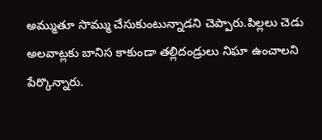అమ్ముతూ సొమ్ము చేసుకుంటున్నాడని చెప్పారు.పిల్లలు చెడు అలవాట్లకు బానిస కాకుండా తల్లిదండ్రులు నిఘా ఉంచాలని పేర్కొన్నారు.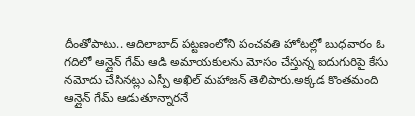దీంతోపాటు.. ఆదిలాబాద్ పట్టణంలోని పంచవతి హోటల్లో బుధవారం ఓ గదిలో ఆన్లైన్ గేమ్ ఆడి అమాయకులను మోసం చేస్తున్న ఐదుగురిపై కేసు నమోదు చేసినట్లు ఎస్పీ అఖిల్ మహాజన్ తెలిపారు.అక్కడ కొంతమంది ఆన్లైన్ గేమ్ ఆడుతూన్నారనే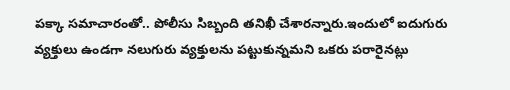పక్కా సమాచారంతో.. పోలీసు సిబ్బంది తనిఖీ చేశారన్నారు.ఇందులో ఐదుగురు వ్యక్తులు ఉండగా నలుగురు వ్యక్తులను పట్టుకున్నమని ఒకరు పరారైనట్లు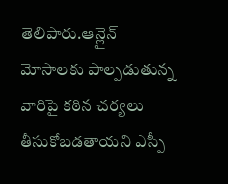తెలిపారు.ఆన్లైన్ మోసాలకు పాల్పడుతున్న వారిపై కఠిన చర్యలు తీసుకోబడతాయని ఎస్పీ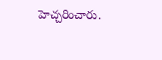హెచ్చరించారు.